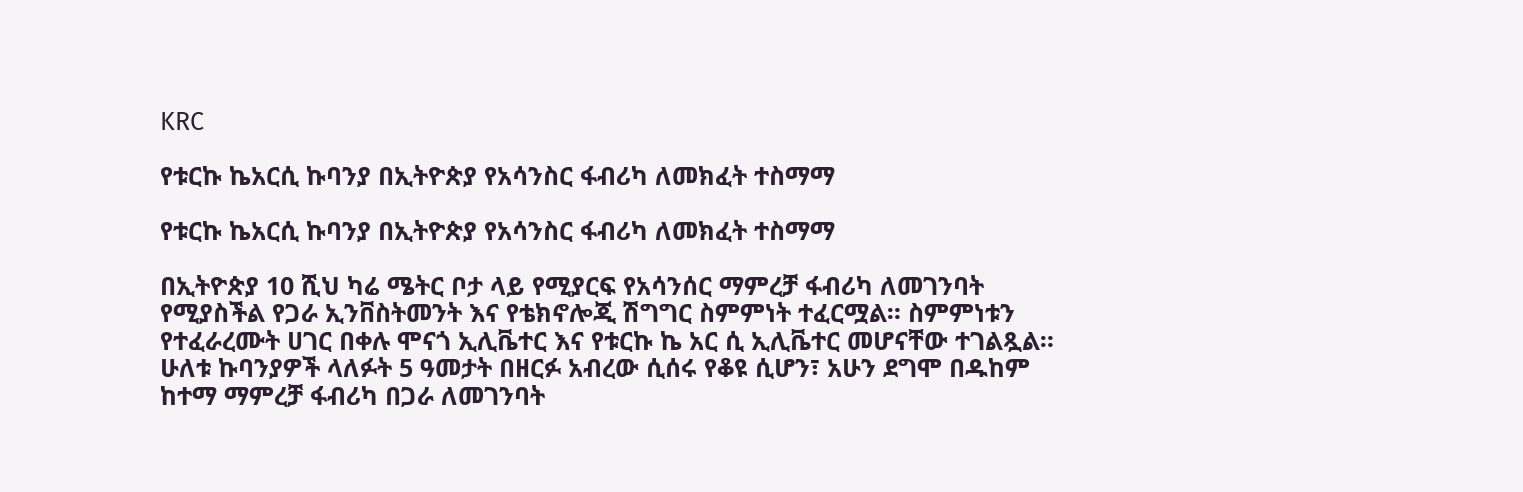KRC

የቱርኩ ኬአርሲ ኩባንያ በኢትዮጵያ የአሳንስር ፋብሪካ ለመክፈት ተስማማ

የቱርኩ ኬአርሲ ኩባንያ በኢትዮጵያ የአሳንስር ፋብሪካ ለመክፈት ተስማማ

በኢትዮጵያ 10 ሺህ ካሬ ሜትር ቦታ ላይ የሚያርፍ የአሳንሰር ማምረቻ ፋብሪካ ለመገንባት የሚያስችል የጋራ ኢንቨስትመንት እና የቴክኖሎጂ ሽግግር ስምምነት ተፈርሟል። ስምምነቱን የተፈራረሙት ሀገር በቀሉ ሞናጎ ኢሊቬተር እና የቱርኩ ኬ አር ሲ ኢሊቬተር መሆናቸው ተገልጿል። ሁለቱ ኩባንያዎች ላለፉት 5 ዓመታት በዘርፉ አብረው ሲሰሩ የቆዩ ሲሆን፣ አሁን ደግሞ በዱከም ከተማ ማምረቻ ፋብሪካ በጋራ ለመገንባት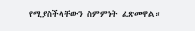የሚያስችላቸውን ስምምነት ፈጽመዋል።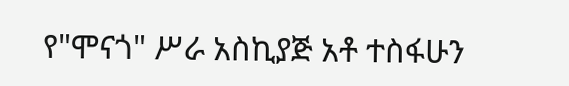የ"ሞናጎ" ሥራ አስኪያጅ አቶ ተስፋሁን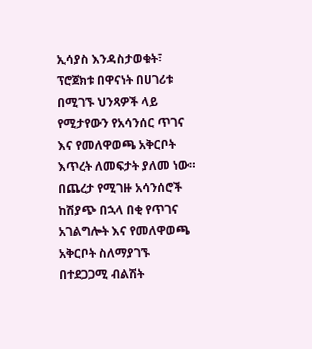ኢሳያስ እንዳስታወቁት፣ ፕሮጀክቱ በዋናነት በሀገሪቱ በሚገኙ ህንጻዎች ላይ የሚታየውን የአሳንሰር ጥገና እና የመለዋወጫ አቅርቦት እጥረት ለመፍታት ያለመ ነው። በጨረታ የሚገዙ አሳንሰሮች ከሽያጭ በኋላ በቂ የጥገና አገልግሎት እና የመለዋወጫ አቅርቦት ስለማያገኙ በተደጋጋሚ ብልሽት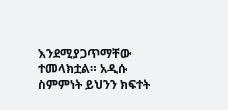እንደሚያጋጥማቸው ተመላክቷል። አዲሱ ስምምነት ይህንን ክፍተት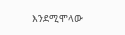እንደሚሞላው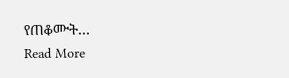የጠቆሙት…
Read More